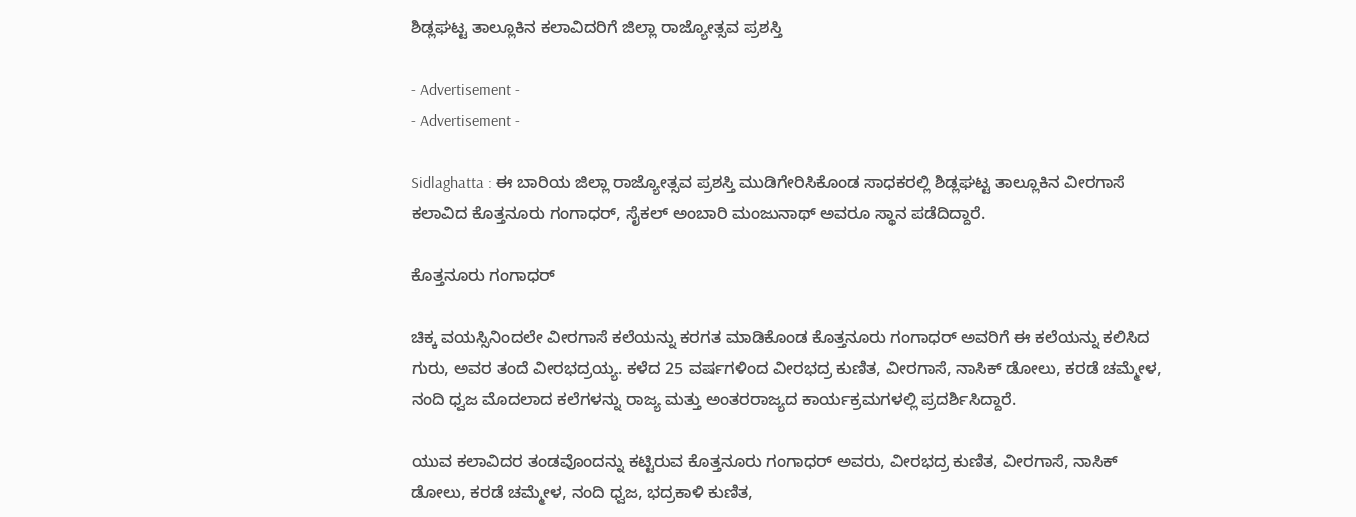ಶಿಡ್ಲಘಟ್ಟ ತಾಲ್ಲೂಕಿನ ಕಲಾವಿದರಿಗೆ ಜಿಲ್ಲಾ ರಾಜ್ಯೋತ್ಸವ ಪ್ರಶಸ್ತಿ

- Advertisement -
- Advertisement -

Sidlaghatta : ಈ ಬಾರಿಯ ಜಿಲ್ಲಾ ರಾಜ್ಯೋತ್ಸವ ಪ್ರಶಸ್ತಿ ಮುಡಿಗೇರಿಸಿಕೊಂಡ ಸಾಧಕರಲ್ಲಿ ಶಿಡ್ಲಘಟ್ಟ ತಾಲ್ಲೂಕಿನ ವೀರಗಾಸೆ ಕಲಾವಿದ ಕೊತ್ತನೂರು ಗಂಗಾಧರ್, ಸೈಕಲ್ ಅಂಬಾರಿ ಮಂಜುನಾಥ್ ಅವರೂ ಸ್ಥಾನ ಪಡೆದಿದ್ದಾರೆ.

ಕೊತ್ತನೂರು ಗಂಗಾಧರ್

ಚಿಕ್ಕ ವಯಸ್ಸಿನಿಂದಲೇ ವೀರಗಾಸೆ ಕಲೆಯನ್ನು ಕರಗತ ಮಾಡಿಕೊಂಡ ಕೊತ್ತನೂರು ಗಂಗಾಧರ್ ಅವರಿಗೆ ಈ ಕಲೆಯನ್ನು ಕಲಿಸಿದ ಗುರು, ಅವರ ತಂದೆ ವೀರಭದ್ರಯ್ಯ. ಕಳೆದ 25 ವರ್ಷಗಳಿಂದ ವೀರಭದ್ರ ಕುಣಿತ, ವೀರಗಾಸೆ, ನಾಸಿಕ್ ಡೋಲು, ಕರಡೆ ಚಮ್ಮೇಳ, ನಂದಿ ಧ್ವಜ ಮೊದಲಾದ ಕಲೆಗಳನ್ನು ರಾಜ್ಯ ಮತ್ತು ಅಂತರರಾಜ್ಯದ ಕಾರ್ಯಕ್ರಮಗಳಲ್ಲಿ ಪ್ರದರ್ಶಿಸಿದ್ದಾರೆ.

ಯುವ ಕಲಾವಿದರ ತಂಡವೊಂದನ್ನು ಕಟ್ಟಿರುವ ಕೊತ್ತನೂರು ಗಂಗಾಧರ್ ಅವರು, ವೀರಭದ್ರ ಕುಣಿತ, ವೀರಗಾಸೆ, ನಾಸಿಕ್ ಡೋಲು, ಕರಡೆ ಚಮ್ಮೇಳ, ನಂದಿ ಧ್ವಜ, ಭದ್ರಕಾಳಿ ಕುಣಿತ,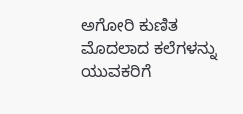ಅಗೋರಿ ಕುಣಿತ ಮೊದಲಾದ ಕಲೆಗಳನ್ನು ಯುವಕರಿಗೆ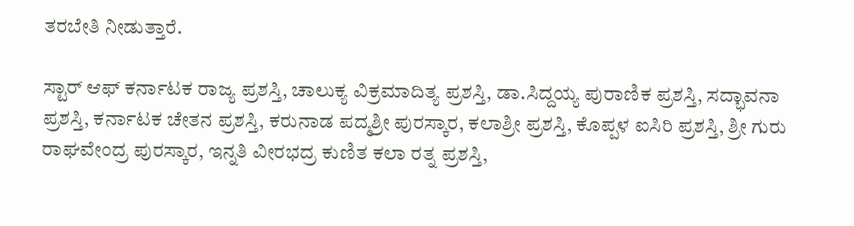ತರಬೇತಿ ನೀಡುತ್ತಾರೆ.

ಸ್ಟಾರ್ ಆಫ್ ಕರ್ನಾಟಕ ರಾಜ್ಯ ಪ್ರಶಸ್ತಿ, ಚಾಲುಕ್ಯ ವಿಕ್ರಮಾದಿತ್ಯ ಪ್ರಶಸ್ತಿ, ಡಾ.ಸಿದ್ದಯ್ಯ ಪುರಾಣಿಕ ಪ್ರಶಸ್ತಿ, ಸದ್ಭಾವನಾ ಪ್ರಶಸ್ತಿ, ಕರ್ನಾಟಕ ಚೇತನ ಪ್ರಶಸ್ತಿ, ಕರುನಾಡ ಪದ್ಮಶ್ರೀ ಪುರಸ್ಕಾರ, ಕಲಾಶ್ರೀ ಪ್ರಶಸ್ತಿ, ಕೊಪ್ಪಳ ಐಸಿರಿ ಪ್ರಶಸ್ತಿ, ಶ್ರೀ ಗುರು ರಾಘವೇಂದ್ರ ಪುರಸ್ಕಾರ, ಇನ್ನತಿ ವೀರಭದ್ರ ಕುಣಿತ ಕಲಾ ರತ್ನ ಪ್ರಶಸ್ತಿ,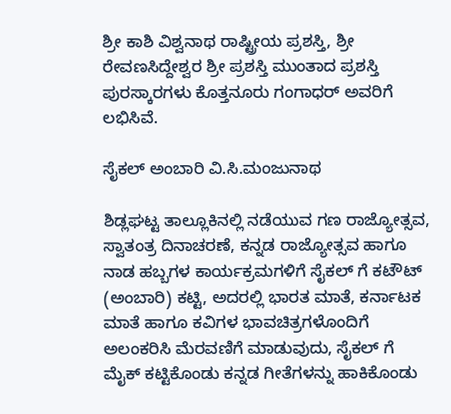ಶ್ರೀ ಕಾಶಿ ವಿಶ್ವನಾಥ ರಾಷ್ಟ್ರೀಯ ಪ್ರಶಸ್ತಿ, ಶ್ರೀ ರೇವಣಸಿದ್ದೇಶ್ವರ ಶ್ರೀ ಪ್ರಶಸ್ತಿ ಮುಂತಾದ ಪ್ರಶಸ್ತಿ ಪುರಸ್ಕಾರಗಳು ಕೊತ್ತನೂರು ಗಂಗಾಧರ್ ಅವರಿಗೆ ಲಭಿಸಿವೆ.

ಸೈಕಲ್ ಅಂಬಾರಿ ವಿ.ಸಿ.ಮಂಜುನಾಥ

ಶಿಡ್ಲಘಟ್ಟ ತಾಲ್ಲೂಕಿನಲ್ಲಿ ನಡೆಯುವ ಗಣ ರಾಜ್ಯೋತ್ಸವ, ಸ್ವಾತಂತ್ರ ದಿನಾಚರಣೆ, ಕನ್ನಡ ರಾಜ್ಯೋತ್ಸವ ಹಾಗೂ ನಾಡ ಹಬ್ಬಗಳ ಕಾರ್ಯಕ್ರಮಗಳಿಗೆ ಸೈಕಲ್ ಗೆ ಕಟೌಟ್ (ಅಂಬಾರಿ) ಕಟ್ಟಿ, ಅದರಲ್ಲಿ ಭಾರತ ಮಾತೆ, ಕರ್ನಾಟಕ ಮಾತೆ ಹಾಗೂ ಕವಿಗಳ ಭಾವಚಿತ್ರಗಳೊಂದಿಗೆ ಅಲಂಕರಿಸಿ ಮೆರವಣಿಗೆ ಮಾಡುವುದು, ಸೈಕಲ್ ಗೆ ಮೈಕ್ ಕಟ್ಟಿಕೊಂಡು ಕನ್ನಡ ಗೀತೆಗಳನ್ನು ಹಾಕಿಕೊಂಡು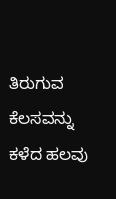ತಿರುಗುವ ಕೆಲಸವನ್ನು ಕಳೆದ ಹಲವು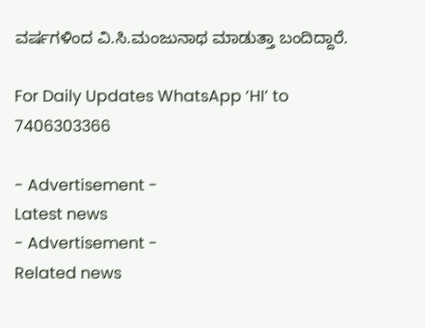ವರ್ಷಗಳಿಂದ ವಿ.ಸಿ.ಮಂಜುನಾಥ ಮಾಡುತ್ತಾ ಬಂದಿದ್ದಾರೆ.

For Daily Updates WhatsApp ‘HI’ to 7406303366

- Advertisement -
Latest news
- Advertisement -
Related news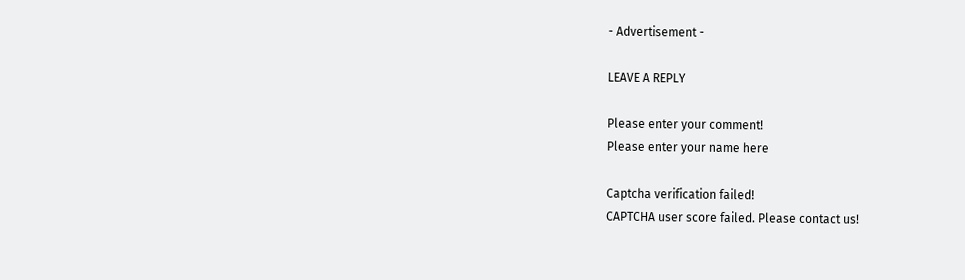- Advertisement -

LEAVE A REPLY

Please enter your comment!
Please enter your name here

Captcha verification failed!
CAPTCHA user score failed. Please contact us!